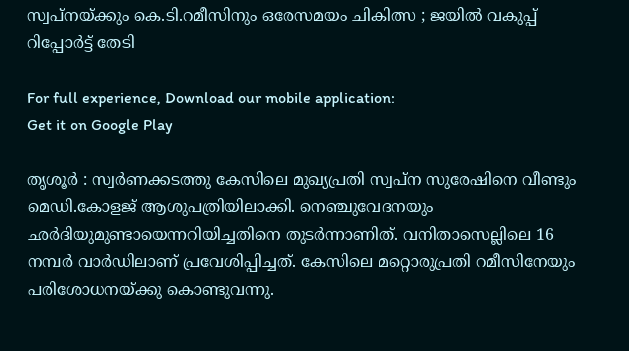സ്വപ്നയ്ക്കും കെ.ടി.റമീസിനും ഒരേസമയം ചികിത്സ ; ജയില്‍ വകുപ്പ് റിപ്പോര്‍ട്ട് തേടി

For full experience, Download our mobile application:
Get it on Google Play

തൃശൂര്‍ : സ്വര്‍ണക്കടത്തു കേസിലെ മുഖ്യപ്രതി സ്വപ്ന സുരേഷിനെ വീണ്ടും മെഡി.കോളജ് ആശുപത്രിയിലാക്കി. നെഞ്ചുവേദനയും ഛര്‍ദിയുമുണ്ടായെന്നറിയിച്ചതിനെ തുടര്‍ന്നാണിത്. വനിതാസെല്ലിലെ 16 നമ്പര്‍ വാര്‍ഡിലാണ് പ്രവേശിപ്പിച്ചത്. കേസിലെ മറ്റൊരുപ്രതി റമീസിനേയും പരിശോധനയ്ക്കു കൊണ്ടുവന്നു.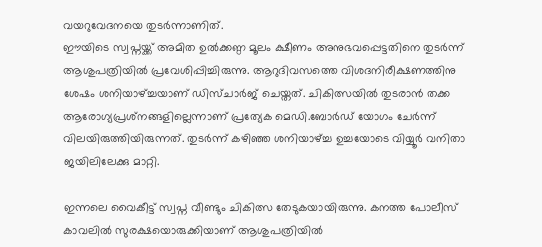വയറുവേദനയെ തുടര്‍ന്നാണിത്.
ഈയിടെ സ്വപ്നയ്ക്ക് അമിത ഉല്‍ക്കണ്ഠ മൂലം ക്ഷീണം അനുഭവപ്പെട്ടതിനെ തുടര്‍ന്ന് ആശുപത്രിയില്‍ പ്രവേശിപ്പിച്ചിരുന്നു. ആറുദിവസത്തെ വിശദനിരീക്ഷണത്തിനു ശേഷം ശനിയാഴ്ച്ചയാണ് ഡിസ്ചാര്‍ജ് ചെയ്തത്. ചികിത്സയില്‍ തുടരാന്‍ തക്ക ആരോഗ്യപ്രശ്‌നങ്ങളില്ലെന്നാണ് പ്രത്യേക മെഡി.ബോര്‍ഡ് യോഗം ചേര്‍ന്ന് വിലയിരുത്തിയിരുന്നത്. തുടര്‍ന്ന് കഴിഞ്ഞ ശനിയാഴ്ച്ച ഉച്ചയോടെ വിയ്യൂര്‍ വനിതാ ജയിലിലേക്കു മാറ്റി.

ഇന്നലെ വൈകീട്ട് സ്വപ്ന വീണ്ടും ചികിത്സ തേടുകയായിരുന്നു. കനത്ത പോലീസ് കാവലില്‍ സുരക്ഷയൊരുക്കിയാണ് ആശുപത്രിയില്‍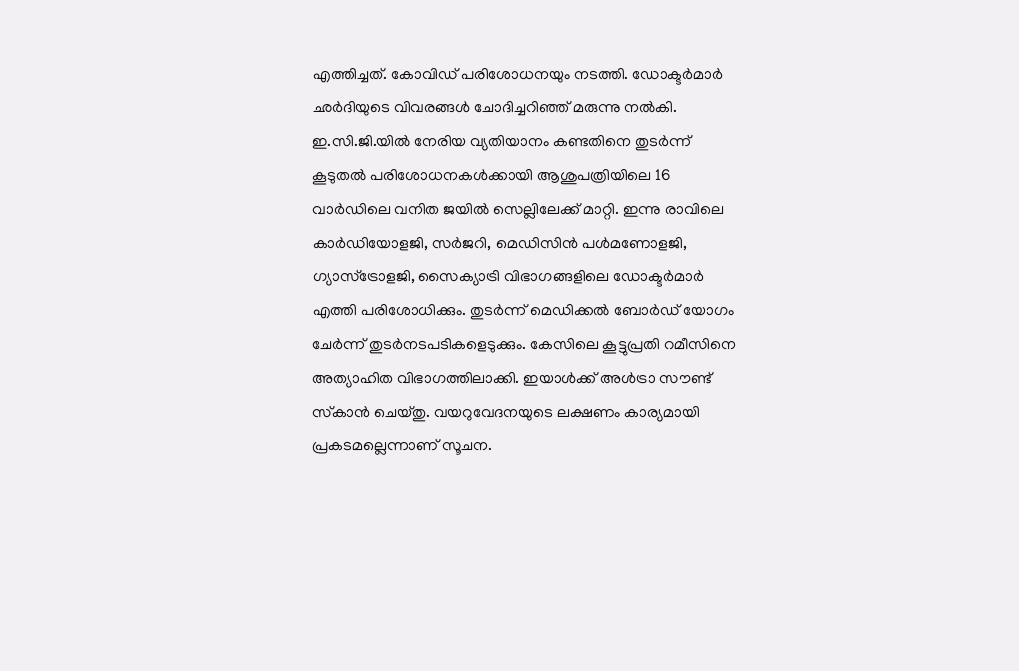എത്തിച്ചത്. കോവിഡ് പരിശോധനയും നടത്തി. ഡോക്ടര്‍മാര്‍ ഛര്‍ദിയുടെ വിവരങ്ങള്‍ ചോദിച്ചറിഞ്ഞ് മരുന്നു നല്‍കി. ഇ.സി.ജി.യില്‍ നേരിയ വ്യതിയാനം കണ്ടതിനെ തുടര്‍ന്ന് കൂടുതല്‍ പരിശോധനകള്‍ക്കായി ആശുപത്രിയിലെ 16 വാര്‍ഡിലെ വനിത ജയില്‍ സെല്ലിലേക്ക് മാറ്റി. ഇന്നു രാവിലെ കാര്‍ഡിയോളജി, സര്‍ജറി, മെഡിസിന്‍ പള്‍മണോളജി, ഗ്യാസ്‌ട്രോളജി, സൈക്യാട്രി വിഭാഗങ്ങളിലെ ഡോക്ടര്‍മാര്‍ എത്തി പരിശോധിക്കും. തുടര്‍ന്ന് മെഡിക്കല്‍ ബോര്‍ഡ് യോഗം ചേര്‍ന്ന് തുടര്‍നടപടികളെടുക്കും. കേസിലെ കൂട്ടുപ്രതി റമീസിനെ അത്യാഹിത വിഭാഗത്തിലാക്കി. ഇയാള്‍ക്ക് അള്‍ട്രാ സൗണ്ട് സ്‌കാന്‍ ചെയ്തു. വയറുവേദനയുടെ ലക്ഷണം കാര്യമായി പ്രകടമല്ലെന്നാണ് സൂചന.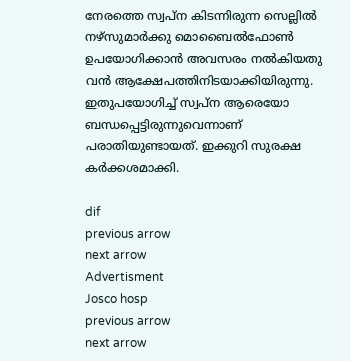നേരത്തെ സ്വപ്ന കിടന്നിരുന്ന സെല്ലില്‍ നഴ്‌സുമാര്‍ക്കു മൊബൈല്‍ഫോണ്‍ ഉപയോഗിക്കാന്‍ അവസരം നല്‍കിയതു വന്‍ ആക്ഷേപത്തിനിടയാക്കിയിരുന്നു. ഇതുപയോഗിച്ച് സ്വപ്ന ആരെയോ ബന്ധപ്പെട്ടിരുന്നുവെന്നാണ് പരാതിയുണ്ടായത്. ഇക്കുറി സുരക്ഷ കര്‍ക്കശമാക്കി.

dif
previous arrow
next arrow
Advertisment
Josco hosp
previous arrow
next arrow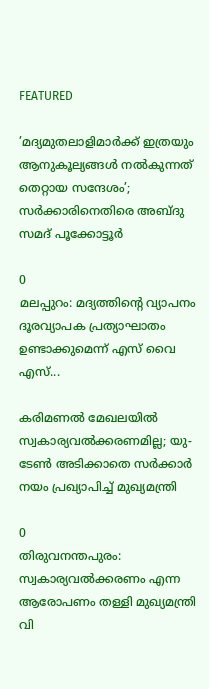FEATURED

’മദ്യമുതലാളിമാർക്ക് ഇത്രയും ആനുകൂല്യങ്ങൾ നൽകുന്നത് തെറ്റായ സന്ദേശം’; സർക്കാരിനെതിരെ അബ്ദു സമദ് പൂക്കോട്ടൂർ

0
മലപ്പുറം: മദ്യത്തിന്റെ വ്യാപനം ദൂരവ്യാപക പ്രത്യാഘാതം ഉണ്ടാക്കുമെന്ന് എസ് വൈ എസ്...

കരിമണൽ മേഖലയിൽ സ്വകാര്യവൽക്കരണമില്ല; യു-ടേൺ അടിക്കാതെ സർക്കാർ നയം പ്രഖ്യാപിച്ച് മുഖ്യമന്ത്രി

0
തിരുവനന്തപുരം: സ്വകാര്യവല്‍ക്കരണം എന്ന ആരോപണം തള്ളി മുഖ്യമന്ത്രി വി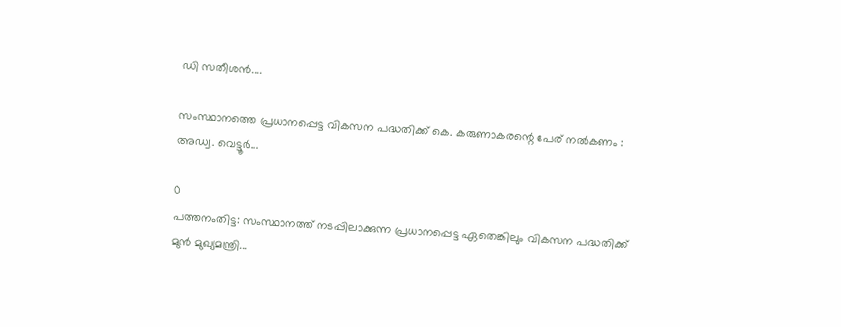ഡി സതീശന്‍....

സംസ്ഥാനത്തെ പ്രധാനപ്പെട്ട വികസന പദ്ധതിക്ക് കെ. കരുണാകരന്റെ പേര് നൽകണം : അഡ്വ. വെട്ടൂർ...

0
പത്തനംതിട്ട: സംസ്ഥാനത്ത് നടപ്പിലാക്കുന്ന പ്രധാനപ്പെട്ട ഏതെങ്കിലും വികസന പദ്ധതിക്ക് മുൻ മുഖ്യമന്ത്രി...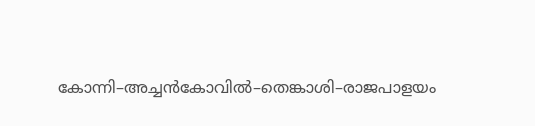കോന്നി–അച്ചൻകോവിൽ–തെങ്കാശി–രാജപാളയം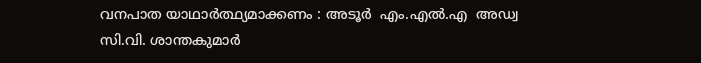വനപാത യാഥാർത്ഥ്യമാക്കണം : അടൂര്‍  എം.എൽ.എ  അഡ്വ സി.വി. ശാന്തകുമാർ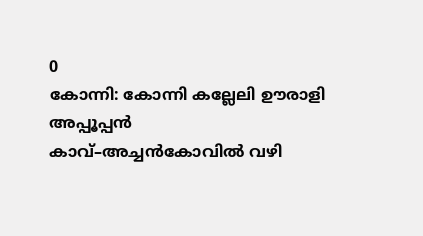0
കോന്നി: കോന്നി കല്ലേലി ഊരാളി അപ്പൂപ്പൻ കാവ്–അച്ചൻകോവിൽ വഴി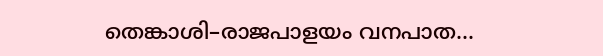തെങ്കാശി–രാജപാളയം വനപാത...